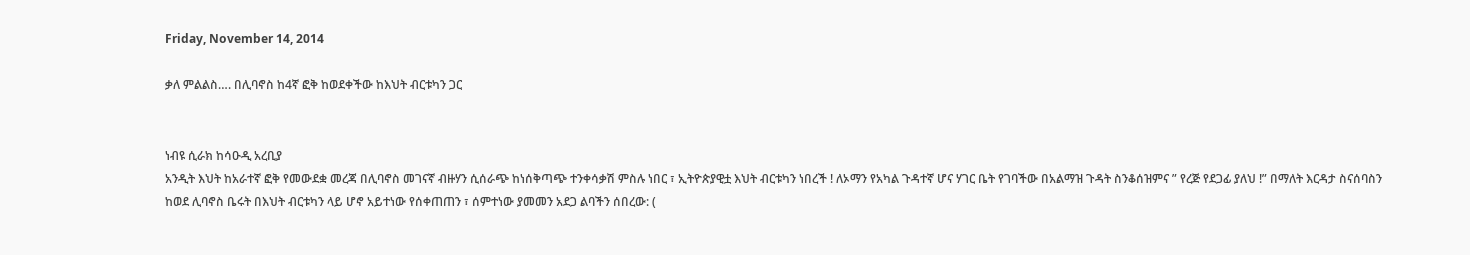Friday, November 14, 2014

ቃለ ምልልስ…. በሊባኖስ ከ4ኛ ፎቅ ከወደቀችው ከእህት ብርቱካን ጋር


ነብዩ ሲራክ ከሳዑዲ አረቢያ
አንዲት እህት ከአራተኛ ፎቅ የመውደቋ መረጃ በሊባኖስ መገናኛ ብዙሃን ሲሰራጭ ከነሰቅጣጭ ተንቀሳቃሽ ምስሉ ነበር ፣ ኢትዮጵያዊቷ እህት ብርቱካን ነበረች ! ለኦማን የአካል ጉዳተኛ ሆና ሃገር ቤት የገባችው በአልማዝ ጉዳት ስንቆሰዝምና ” የረጅ የደጋፊ ያለህ !” በማለት እርዳታ ስናሰባስን ከወደ ሊባኖስ ቤሩት በእህት ብርቱካን ላይ ሆኖ አይተነው የሰቀጠጠን ፣ ሰምተነው ያመመን አደጋ ልባችን ሰበረው: (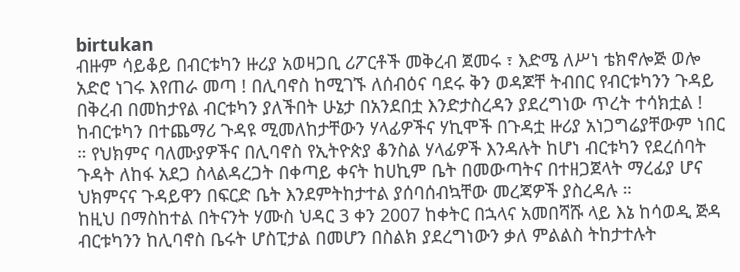birtukan
ብዙም ሳይቆይ በብርቱካን ዙሪያ አወዛጋቢ ሪፖርቶች መቅረብ ጀመሩ ፣ እድሜ ለሥነ ቴክኖሎጅ ወሎ አድሮ ነገሩ እየጠራ መጣ ! በሊባኖስ ከሚገኙ ለሰብዕና ባደሩ ቅን ወዳጆቸ ትብበር የብርቱካንን ጉዳይ በቅረብ በመከታየል ብርቱካን ያለችበት ሁኔታ በአንደበቷ እንድታስረዳን ያደረግነው ጥረት ተሳክቷል ! ከብርቱካን በተጨማሪ ጉዳዩ ሚመለከታቸውን ሃላፊዎችና ሃኪሞች በጉዳቷ ዙሪያ አነጋግሬያቸውም ነበር ። የህክምና ባለሙያዎችና በሊባኖስ የኢትዮጵያ ቆንስል ሃላፊዎች እንዳሉት ከሆነ ብርቱካን የደረሰባት ጉዳት ለከፋ አደጋ ስላልዳረጋት በቀጣይ ቀናት ከሀኪም ቤት በመውጣትና በተዘጋጀላት ማረፊያ ሆና ህክምናና ጉዳይዋን በፍርድ ቤት እንደምትከታተል ያሰባሰብኳቸው መረጃዎች ያስረዳሉ ።
ከዚህ በማስከተል በትናንት ሃሙስ ህዳር 3 ቀን 2007 ከቀትር በኋላና አመበሻሹ ላይ እኔ ከሳወዲ ጅዳ ብርቱካንን ከሊባኖስ ቤሩት ሆስፒታል በመሆን በስልክ ያደረግነውን ቃለ ምልልስ ትከታተሉት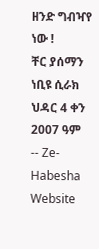ዘንድ ግብዣየ ነው !
ቸር ያሰማን
ነቢዩ ሲራክ
ህዳር 4 ቀን 2007 ዓም
-- Ze-Habesha Website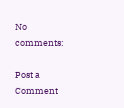No comments:

Post a Comment